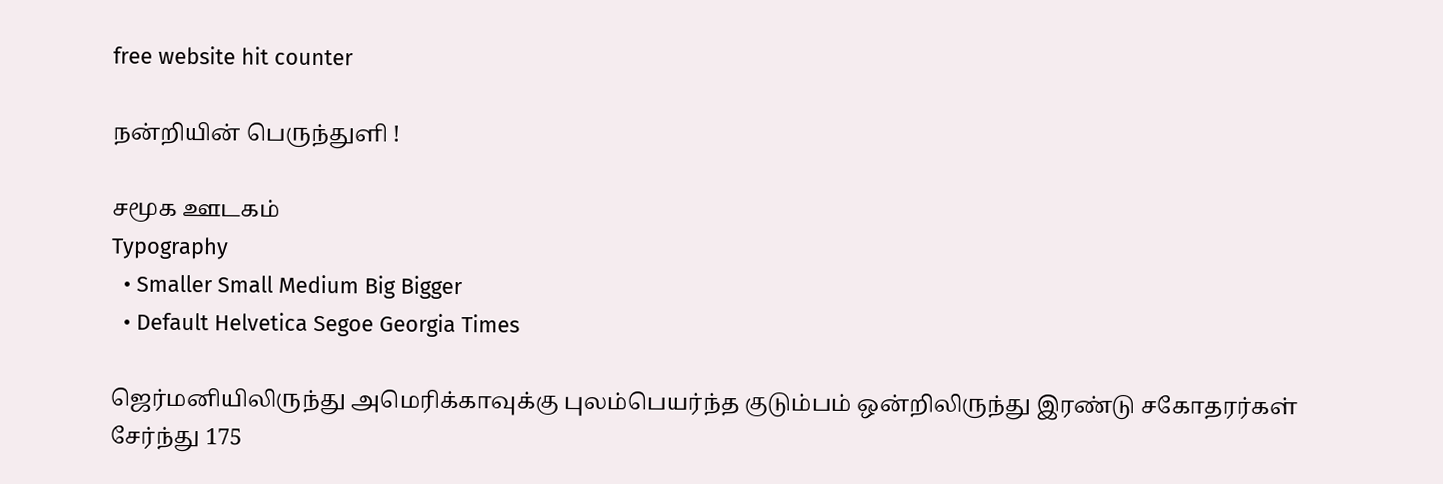free website hit counter

நன்றியின் பெருந்துளி !

சமூக ஊடகம்
Typography
  • Smaller Small Medium Big Bigger
  • Default Helvetica Segoe Georgia Times

ஜெர்மனியிலிருந்து அமெரிக்காவுக்கு புலம்பெயர்ந்த குடும்பம் ஒன்றிலிருந்து இரண்டு சகோதரர்கள் சேர்ந்து 175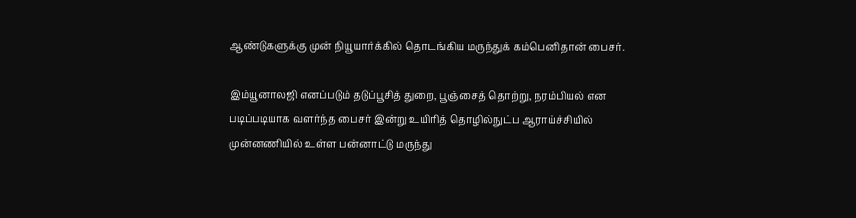ஆண்டுகளுக்கு முன் நியூயார்க்கில் தொடங்கிய மருந்துக் கம்பெனிதான் பைசர்.

இம்யூனாலஜி எனப்படும் தடுப்பூசித் துறை, பூஞ்சைத் தொற்று, நரம்பியல் என படிப்படியாக வளர்ந்த பைசர் இன்று உயிரித் தொழில்நுட்ப ஆராய்ச்சியில் முன்னணியில் உள்ள பன்னாட்டு மருந்து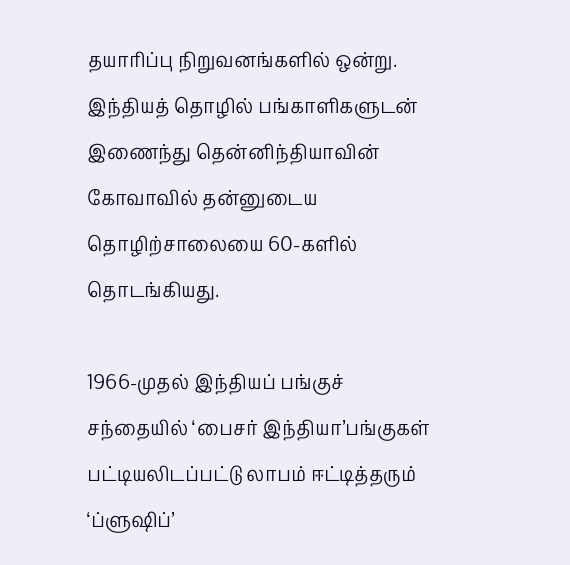தயாரிப்பு நிறுவனங்களில் ஒன்று. இந்தியத் தொழில் பங்காளிகளுடன் இணைந்து தென்னிந்தியாவின் கோவாவில் தன்னுடைய தொழிற்சாலையை 60-களில் தொடங்கியது.

1966-முதல் இந்தியப் பங்குச் சந்தையில் ‘பைசர் இந்தியா’பங்குகள் பட்டியலிடப்பட்டு லாபம் ஈட்டித்தரும் ‘ப்ளுஷிப்’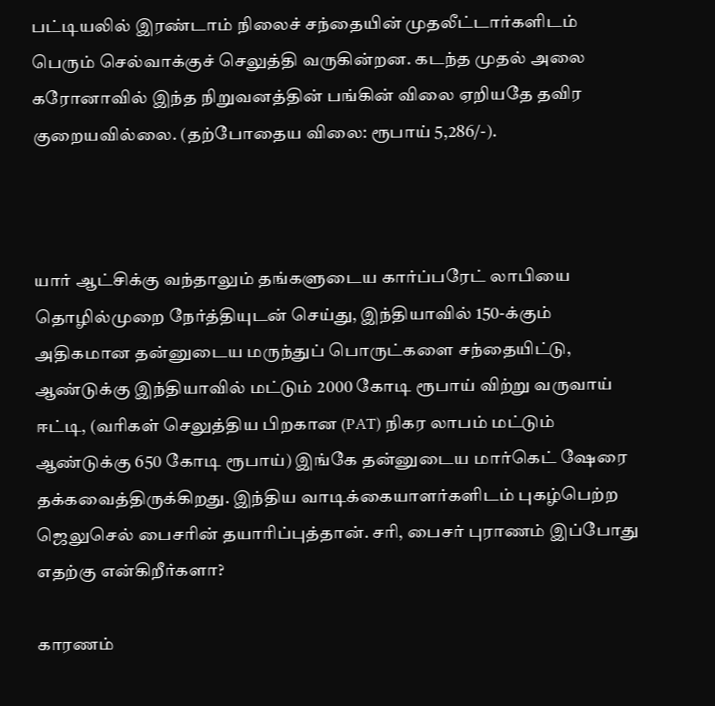பட்டியலில் இரண்டாம் நிலைச் சந்தையின் முதலீட்டார்களிடம் பெரும் செல்வாக்குச் செலுத்தி வருகின்றன. கடந்த முதல் அலை கரோனாவில் இந்த நிறுவனத்தின் பங்கின் விலை ஏறியதே தவிர குறையவில்லை. (தற்போதைய விலை: ரூபாய் 5,286/-).



யார் ஆட்சிக்கு வந்தாலும் தங்களுடைய கார்ப்பரேட் லாபியை தொழில்முறை நேர்த்தியுடன் செய்து, இந்தியாவில் 150-க்கும் அதிகமான தன்னுடைய மருந்துப் பொருட்களை சந்தையிட்டு, ஆண்டுக்கு இந்தியாவில் மட்டும் 2000 கோடி ரூபாய் விற்று வருவாய் ஈட்டி, (வரிகள் செலுத்திய பிறகான (PAT) நிகர லாபம் மட்டும் ஆண்டுக்கு 650 கோடி ரூபாய்) இங்கே தன்னுடைய மார்கெட் ஷேரை தக்கவைத்திருக்கிறது. இந்திய வாடிக்கையாளர்களிடம் புகழ்பெற்ற ஜெலுசெல் பைசரின் தயாரிப்புத்தான். சரி, பைசர் புராணம் இப்போது எதற்கு என்கிறீர்களா?

காரணம்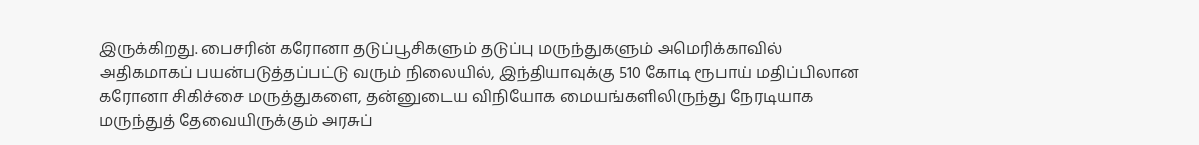இருக்கிறது. பைசரின் கரோனா தடுப்பூசிகளும் தடுப்பு மருந்துகளும் அமெரிக்காவில் அதிகமாகப் பயன்படுத்தப்பட்டு வரும் நிலையில், இந்தியாவுக்கு 510 கோடி ரூபாய் மதிப்பிலான கரோனா சிகிச்சை மருத்துகளை, தன்னுடைய விநியோக மையங்களிலிருந்து நேரடியாக மருந்துத் தேவையிருக்கும் அரசுப்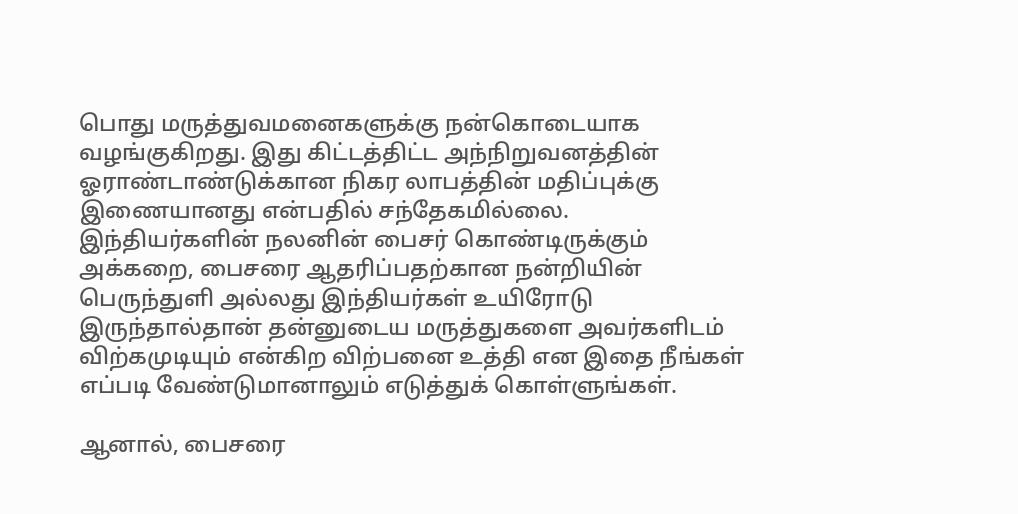பொது மருத்துவமனைகளுக்கு நன்கொடையாக வழங்குகிறது. இது கிட்டத்திட்ட அந்நிறுவனத்தின் ஓராண்டாண்டுக்கான நிகர லாபத்தின் மதிப்புக்கு இணையானது என்பதில் சந்தேகமில்லை. இந்தியர்களின் நலனின் பைசர் கொண்டிருக்கும் அக்கறை, பைசரை ஆதரிப்பதற்கான நன்றியின் பெருந்துளி அல்லது இந்தியர்கள் உயிரோடு இருந்தால்தான் தன்னுடைய மருத்துகளை அவர்களிடம் விற்கமுடியும் என்கிற விற்பனை உத்தி என இதை நீங்கள் எப்படி வேண்டுமானாலும் எடுத்துக் கொள்ளுங்கள்.

ஆனால், பைசரை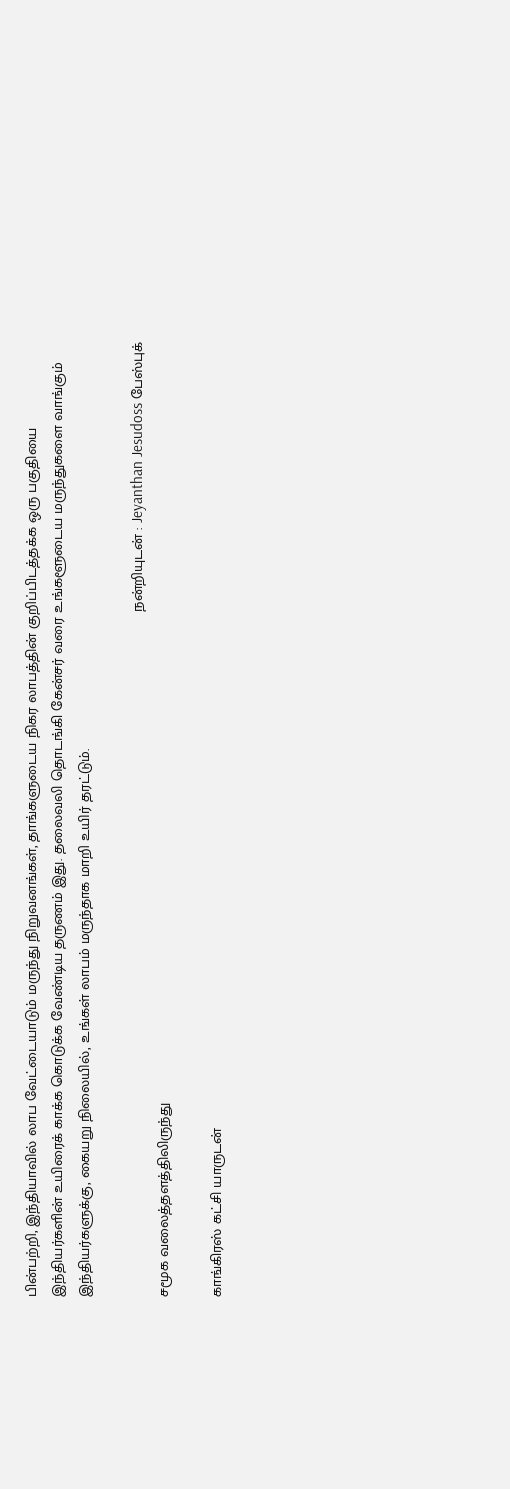பின்பற்றி, இந்தியாவில் லாப வேட்டையாடும் மருந்து நிறுவனங்கள், தாங்களுடைய நிகர லாபத்தின் குறிப்பிடத்தக்க ஒரு பகுதியை இந்தியர்களின் உயிரைக் காக்க கொடுக்க வேண்டிய தருணம் இது. தலைவலி தொடங்கி கேன்சர் வரை உங்களூடைய மருந்துகளை வாங்கும் இந்தியர்களுக்கு, கையறு நிலையில், உங்கள் லாபம் மருந்தாக மாறி உயிர் தரட்டும்.

                                                                                                                                                                   நன்றியுடன் : Jeyanthan Jesudoss பேஸ்புக் சமூக வலைத்தளத்திலிருந்து

காங்கிரஸ் கட்சி யாருடன்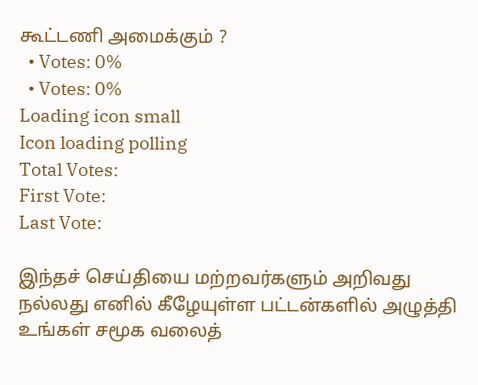கூட்டணி அமைக்கும் ?
  • Votes: 0%
  • Votes: 0%
Loading icon small
Icon loading polling
Total Votes:
First Vote:
Last Vote:

இந்தச் செய்தியை மற்றவர்களும் அறிவது நல்லது எனில் கீழேயுள்ள பட்டன்களில் அழுத்தி உங்கள் சமூக வலைத்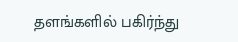தளங்களில் பகிர்ந்து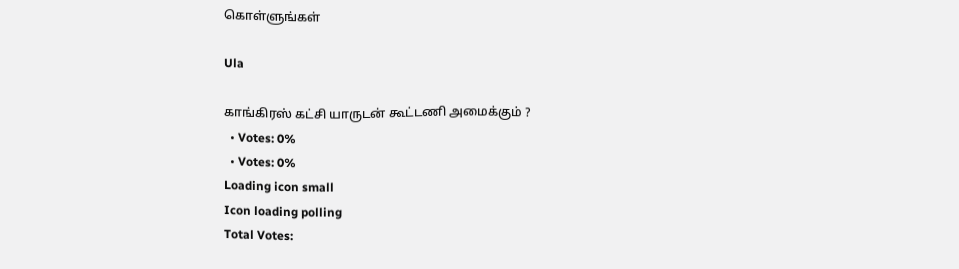கொள்ளுங்கள்

Ula

காங்கிரஸ் கட்சி யாருடன் கூட்டணி அமைக்கும் ?
  • Votes: 0%
  • Votes: 0%
Loading icon small
Icon loading polling
Total Votes: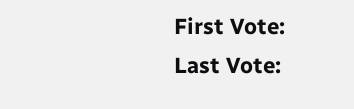First Vote:
Last Vote: